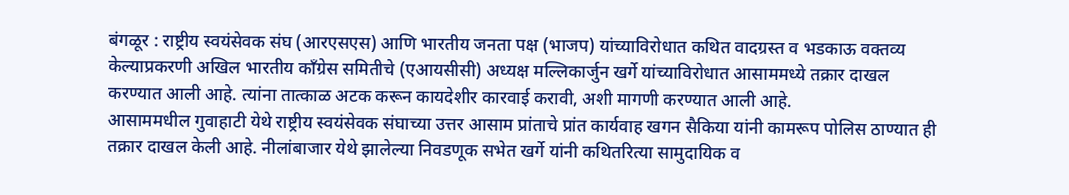बंगळूर : राष्ट्रीय स्वयंसेवक संघ (आरएसएस) आणि भारतीय जनता पक्ष (भाजप) यांच्याविरोधात कथित वादग्रस्त व भडकाऊ वक्तव्य केल्याप्रकरणी अखिल भारतीय काँग्रेस समितीचे (एआयसीसी) अध्यक्ष मल्लिकार्जुन खर्गे यांच्याविरोधात आसाममध्ये तक्रार दाखल करण्यात आली आहे. त्यांना तात्काळ अटक करून कायदेशीर कारवाई करावी, अशी मागणी करण्यात आली आहे.
आसाममधील गुवाहाटी येथे राष्ट्रीय स्वयंसेवक संघाच्या उत्तर आसाम प्रांताचे प्रांत कार्यवाह खगन सैकिया यांनी कामरूप पोलिस ठाण्यात ही तक्रार दाखल केली आहे. नीलांबाजार येथे झालेल्या निवडणूक सभेत खर्गे यांनी कथितरित्या सामुदायिक व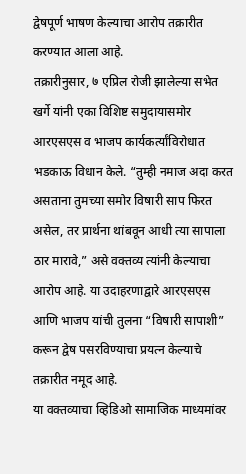द्वेषपूर्ण भाषण केल्याचा आरोप तक्रारीत करण्यात आला आहे.
तक्रारीनुसार, ७ एप्रिल रोजी झालेल्या सभेत खर्गे यांनी एका विशिष्ट समुदायासमोर आरएसएस व भाजप कार्यकर्त्यांविरोधात भडकाऊ विधान केले. “तुम्ही नमाज अदा करत असताना तुमच्या समोर विषारी साप फिरत असेल, तर प्रार्थना थांबवून आधी त्या सापाला ठार मारावे,” असे वक्तव्य त्यांनी केल्याचा आरोप आहे. या उदाहरणाद्वारे आरएसएस आणि भाजप यांची तुलना “विषारी सापाशी” करून द्वेष पसरविण्याचा प्रयत्न केल्याचे तक्रारीत नमूद आहे.
या वक्तव्याचा व्हिडिओ सामाजिक माध्यमांवर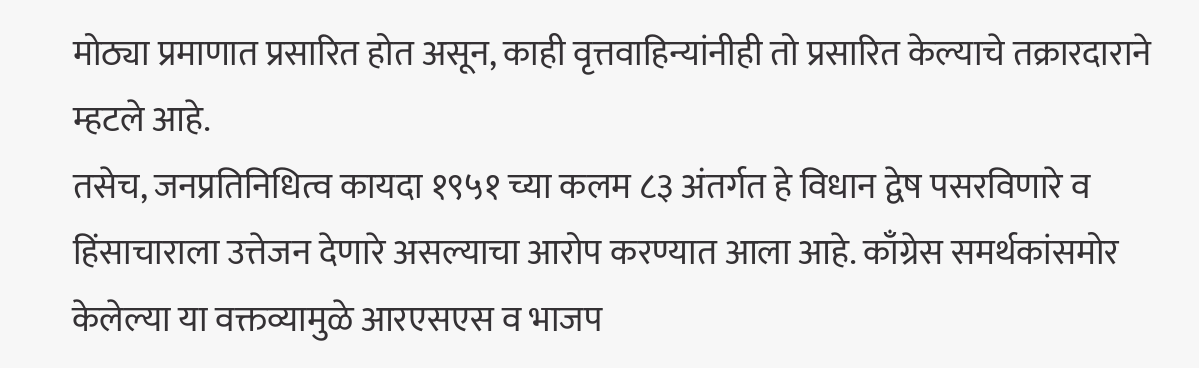मोठ्या प्रमाणात प्रसारित होत असून, काही वृत्तवाहिन्यांनीही तो प्रसारित केल्याचे तक्रारदाराने म्हटले आहे.
तसेच, जनप्रतिनिधित्व कायदा १९५१ च्या कलम ८३ अंतर्गत हे विधान द्वेष पसरविणारे व हिंसाचाराला उत्तेजन देणारे असल्याचा आरोप करण्यात आला आहे. काँग्रेस समर्थकांसमोर केलेल्या या वक्तव्यामुळे आरएसएस व भाजप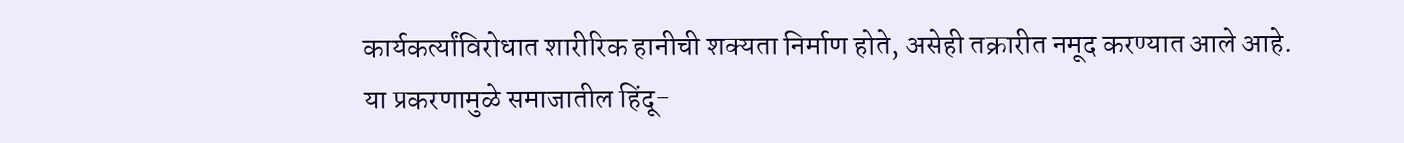कार्यकर्त्यांविरोधात शारीरिक हानीची शक्यता निर्माण होते, असेही तक्रारीत नमूद करण्यात आले आहे.
या प्रकरणामुळे समाजातील हिंदू-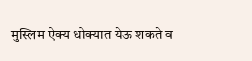मुस्लिम ऐक्य धोक्यात येऊ शकते व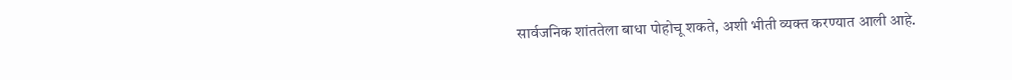सार्वजनिक शांततेला बाधा पोहोचू शकते, अशी भीती व्यक्त करण्यात आली आहे.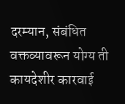दरम्यान, संबंधित वक्तव्यावरून योग्य ती कायदेशीर कारवाई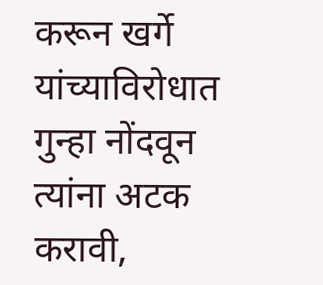करून खर्गे यांच्याविरोधात गुन्हा नोंदवून त्यांना अटक करावी,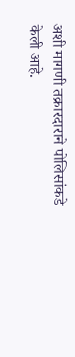अशी मागणी तक्रारदाराने पोलिसांकडे केली आहे.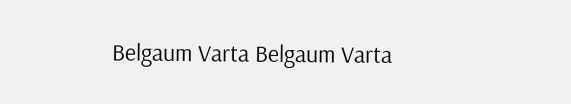Belgaum Varta Belgaum Varta